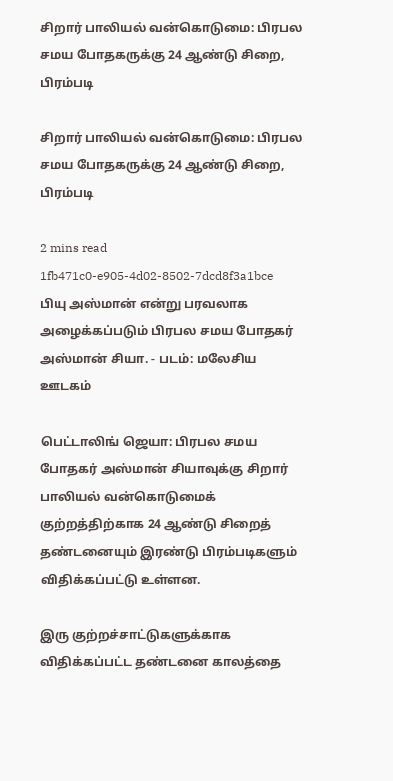சிறார் பாலியல் வன்கொடுமை: பிரபல சமய போதகருக்கு 24 ஆண்டு சிறை, பிரம்படி

சிறார் பாலியல் வன்கொடுமை: பிரபல சமய போதகருக்கு 24 ஆண்டு சிறை, பிரம்படி

2 mins read
1fb471c0-e905-4d02-8502-7dcd8f3a1bce
பியு அஸ்மான் என்று பரவலாக அழைக்கப்படும் பிரபல சமய போதகர் அஸ்மான் சியா. - படம்: மலேசிய ஊடகம்

பெட்டாலிங் ஜெயா: பிரபல சமய போதகர் அஸ்மான் சியாவுக்கு சிறார் பாலியல் வன்கொடுமைக் குற்றத்திற்காக 24 ஆண்டு சிறைத் தண்டனையும் இரண்டு பிரம்படிகளும் விதிக்கப்பட்டு உள்ளன.

இரு குற்றச்சாட்டுகளுக்காக விதிக்கப்பட்ட தண்டனை காலத்தை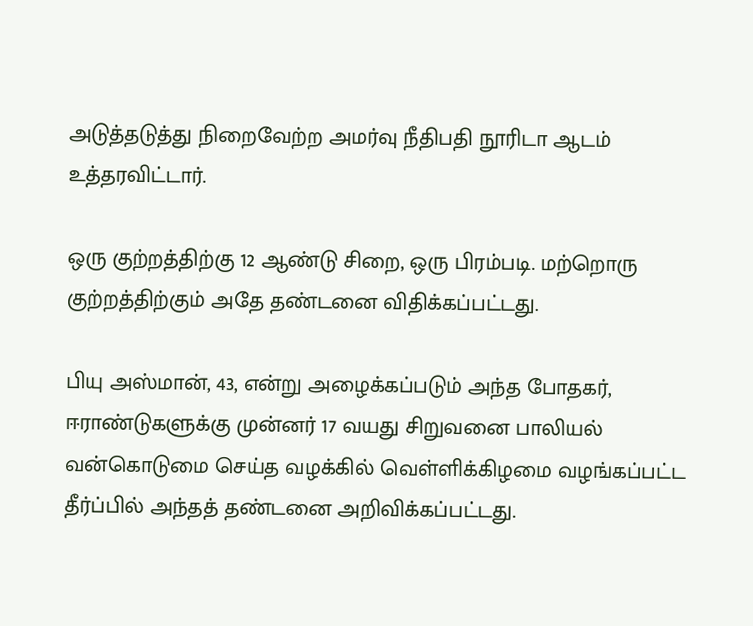அடுத்தடுத்து நிறைவேற்ற அமர்வு நீதிபதி நூரிடா ஆடம் உத்தரவிட்டார்.

ஒரு குற்றத்திற்கு 12 ஆண்டு சிறை, ஒரு பிரம்படி. மற்றொரு குற்றத்திற்கும் அதே தண்டனை விதிக்கப்பட்டது.

பியு அஸ்மான், 43, என்று அழைக்கப்படும் அந்த போதகர், ஈராண்டுகளுக்கு முன்னர் 17 வயது சிறுவனை பாலியல் வன்கொடுமை செய்த வழக்கில் வெள்ளிக்கிழமை வழங்கப்பட்ட தீர்ப்பில் அந்தத் தண்டனை அறிவிக்கப்பட்டது.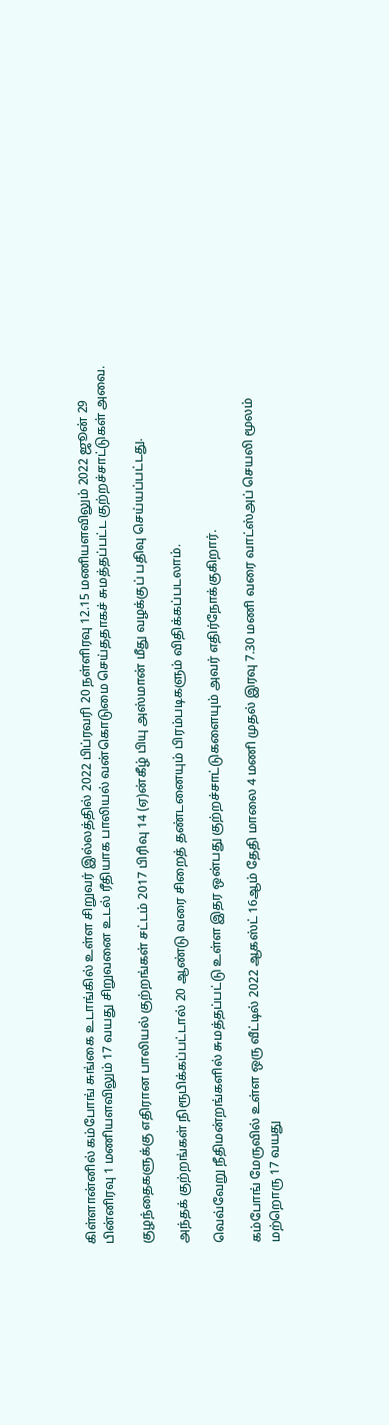கிள்ளான்னில் கம்போங் சுங்கை உடாங்கில் உள்ள சிறுவர் இல்லத்தில் 2022 பிப்ரவரி 20 நள்ளிரவு 12.15 மணியளவிலும் 2022 ஜூன் 29 பின்னிரவு 1 மணியளவிலும் 17 வயது சிறுவனை உடல் ரீதியாக பாலியல் வன்கொடுமை செய்ததாகச் சுமத்தப்பட்ட குற்றச்சாட்டுகள் அவை.

குழந்தைகளுக்கு எதிரான பாலியல் குற்றங்கள் சட்டம் 2017 பிரிவு 14 (ஏ)ன்கீழ் பியு அஸ்மான் மீது வழக்குப் பதிவு செய்யப்பட்டது.

அந்தக் குற்றங்கள் நிரூபிக்கப்பட்டால் 20 ஆண்டு வரை சிறைத் தண்டனையும் பிரம்படிகளும் விதிக்கப்படலாம்.

வெவ்வேறு நீதிமன்றங்களில் சுமத்தப்பட்டு உள்ள இதர ஒன்பது குற்றச்சாட்டுகளையும் அவர் எதிர்நோக்குகிறார்.

கம்போங் மேருவில் உள்ள ஒரு வீட்டில் 2022 ஆகஸ்ட் 16ஆம் தேதி மாலை 4 மணி முதல் இரவு 7.30 மணி வரை வாட்ஸ்அப் செயலி மூலம் மற்றொரு 17 வயது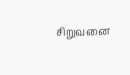சிறுவனை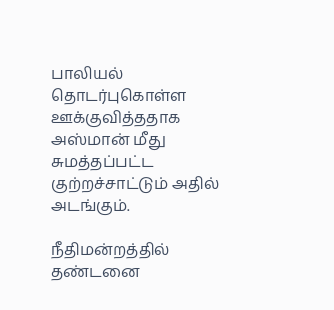பாலியல் தொடர்புகொள்ள ஊக்குவித்ததாக அஸ்மான் மீது சுமத்தப்பட்ட குற்றச்சாட்டும் அதில் அடங்கும்.

நீதிமன்றத்தில் தண்டனை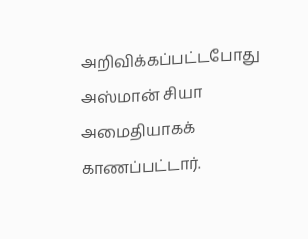அறிவிக்கப்பட்டபோது அஸ்மான் சியா அமைதியாகக் காணப்பட்டார்.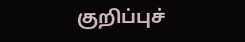குறிப்புச்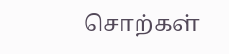சொற்கள்